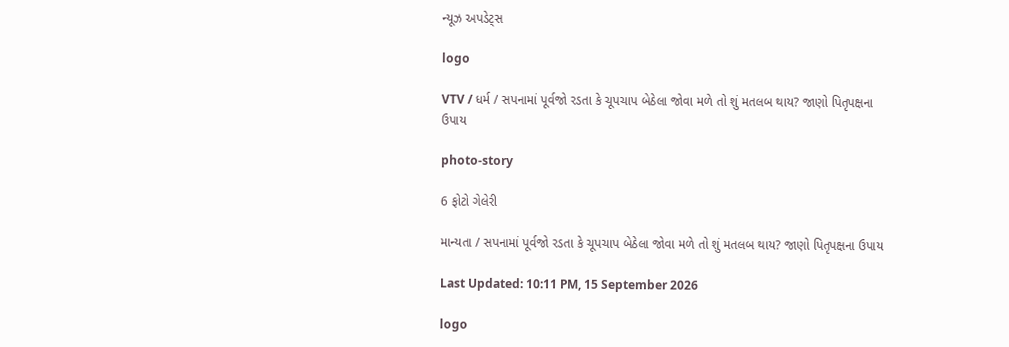ન્યૂઝ અપડેટ્સ

logo

VTV / ધર્મ / સપનામાં પૂર્વજો રડતા કે ચૂપચાપ બેઠેલા જોવા મળે તો શું મતલબ થાય? જાણો પિતૃપક્ષના ઉપાય

photo-story

6 ફોટો ગેલેરી

માન્યતા / સપનામાં પૂર્વજો રડતા કે ચૂપચાપ બેઠેલા જોવા મળે તો શું મતલબ થાય? જાણો પિતૃપક્ષના ઉપાય

Last Updated: 10:11 PM, 15 September 2026

logo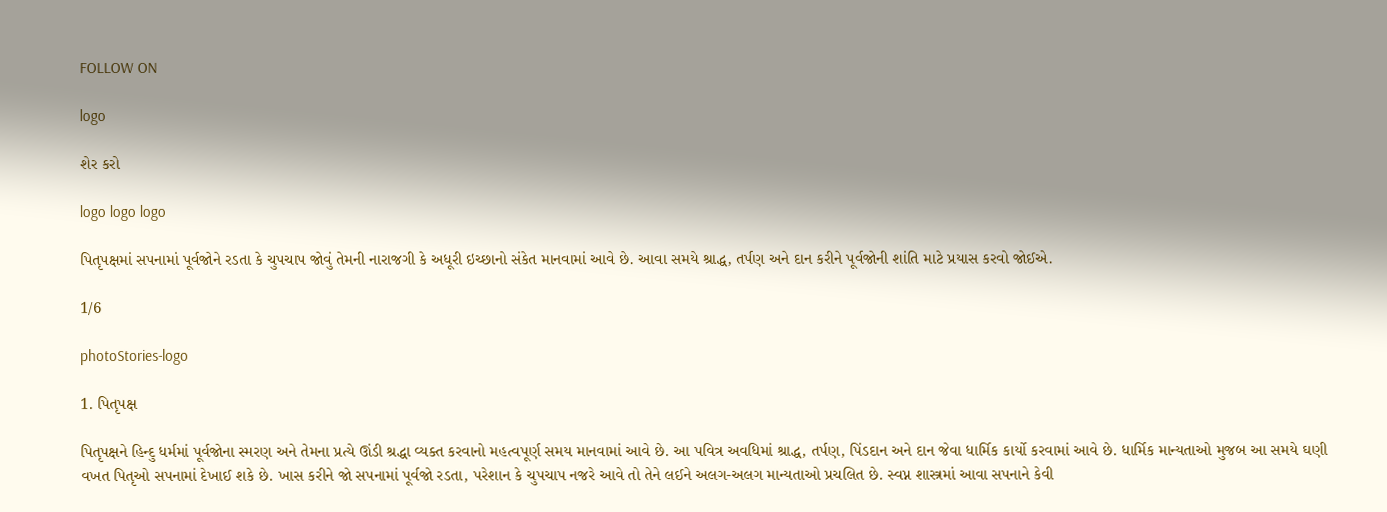FOLLOW ON

logo

શેર કરો

logo logo logo

પિતૃપક્ષમાં સપનામાં પૂર્વજોને રડતા કે ચુપચાપ જોવું તેમની નારાજગી કે અધૂરી ઇચ્છાનો સંકેત માનવામાં આવે છે. આવા સમયે શ્રાદ્ધ, તર્પણ અને દાન કરીને પૂર્વજોની શાંતિ માટે પ્રયાસ કરવો જોઈએ.

1/6

photoStories-logo

1. પિતૃપક્ષ

પિતૃપક્ષને હિન્દુ ધર્મમાં પૂર્વજોના સ્મરણ અને તેમના પ્રત્યે ઊંડી શ્રદ્ધા વ્યક્ત કરવાનો મહત્વપૂર્ણ સમય માનવામાં આવે છે. આ પવિત્ર અવધિમાં શ્રાદ્ધ, તર્પણ, પિંડદાન અને દાન જેવા ધાર્મિક કાર્યો કરવામાં આવે છે. ધાર્મિક માન્યતાઓ મુજબ આ સમયે ઘણી વખત પિતૃઓ સપનામાં દેખાઈ શકે છે. ખાસ કરીને જો સપનામાં પૂર્વજો રડતા, પરેશાન કે ચુપચાપ નજરે આવે તો તેને લઈને અલગ-અલગ માન્યતાઓ પ્રચલિત છે. સ્વપ્ન શાસ્ત્રમાં આવા સપનાને કેવી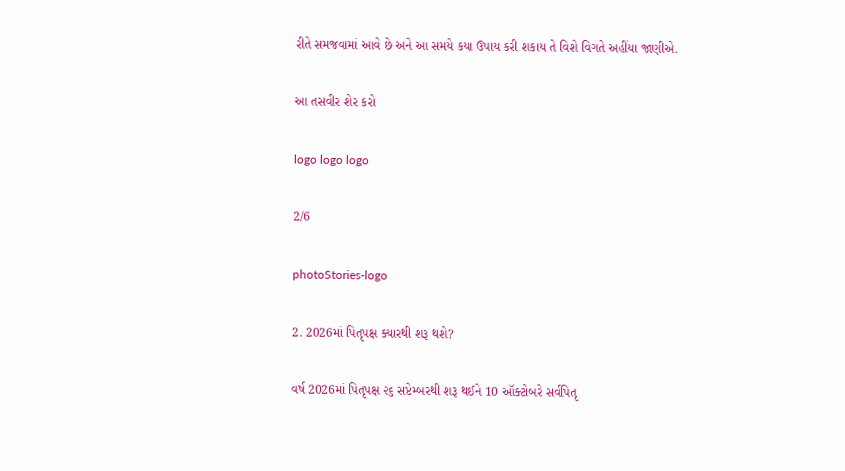રીતે સમજવામાં આવે છે અને આ સમયે કયા ઉપાય કરી શકાય તે વિશે વિગતે અહીંયા જાણીએ.

આ તસવીર શેર કરો

logo logo logo

2/6

photoStories-logo

2. 2026માં પિતૃપક્ષ ક્યારથી શરૂ થશે?

વર્ષ 2026માં પિતૃપક્ષ ૨૬ સપ્ટેમ્બરથી શરૂ થઈને 10 ઑક્ટોબરે સર્વપિતૃ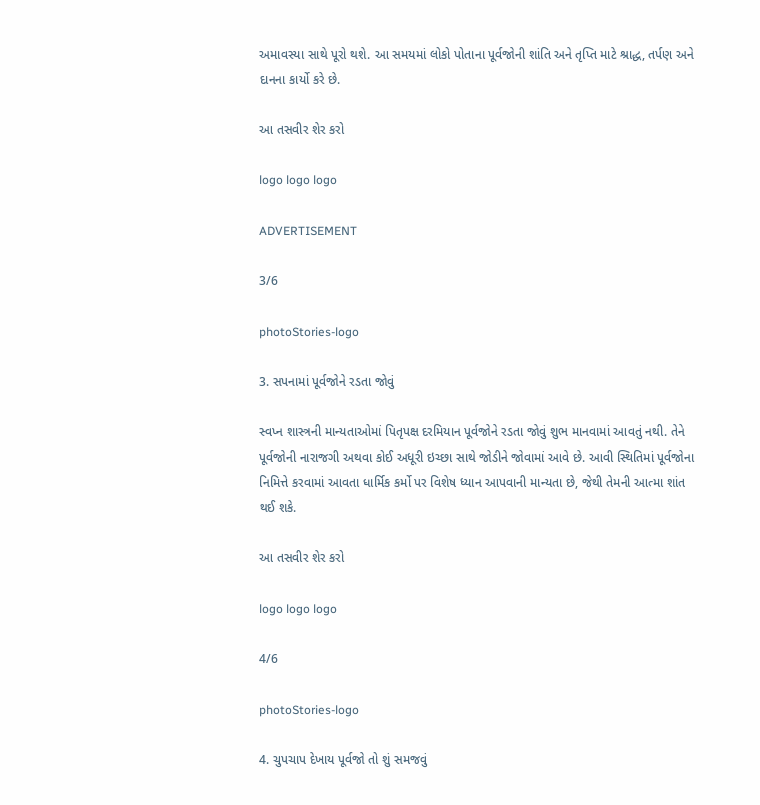અમાવસ્યા સાથે પૂરો થશે. આ સમયમાં લોકો પોતાના પૂર્વજોની શાંતિ અને તૃપ્તિ માટે શ્રાદ્ધ, તર્પણ અને દાનના કાર્યો કરે છે.

આ તસવીર શેર કરો

logo logo logo

ADVERTISEMENT

3/6

photoStories-logo

3. સપનામાં પૂર્વજોને રડતા જોવું

સ્વપ્ન શાસ્ત્રની માન્યતાઓમાં પિતૃપક્ષ દરમિયાન પૂર્વજોને રડતા જોવું શુભ માનવામાં આવતું નથી. તેને પૂર્વજોની નારાજગી અથવા કોઈ અધૂરી ઇચ્છા સાથે જોડીને જોવામાં આવે છે. આવી સ્થિતિમાં પૂર્વજોના નિમિત્તે કરવામાં આવતા ધાર્મિક કર્મો પર વિશેષ ધ્યાન આપવાની માન્યતા છે, જેથી તેમની આત્મા શાંત થઈ શકે.

આ તસવીર શેર કરો

logo logo logo

4/6

photoStories-logo

4. ચુપચાપ દેખાય પૂર્વજો તો શું સમજવું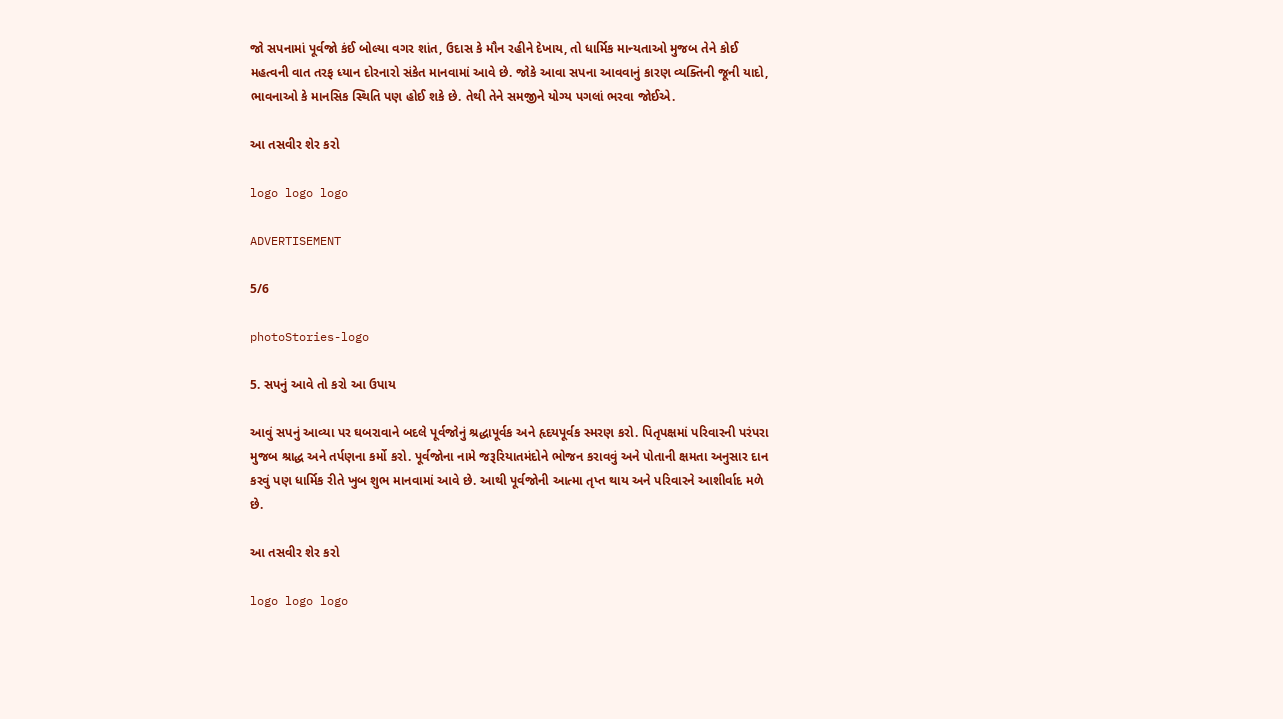જો સપનામાં પૂર્વજો કંઈ બોલ્યા વગર શાંત, ઉદાસ કે મૌન રહીને દેખાય, તો ધાર્મિક માન્યતાઓ મુજબ તેને કોઈ મહત્વની વાત તરફ ધ્યાન દોરનારો સંકેત માનવામાં આવે છે. જોકે આવા સપના આવવાનું કારણ વ્યક્તિની જૂની યાદો, ભાવનાઓ કે માનસિક સ્થિતિ પણ હોઈ શકે છે. તેથી તેને સમજીને યોગ્ય પગલાં ભરવા જોઈએ.

આ તસવીર શેર કરો

logo logo logo

ADVERTISEMENT

5/6

photoStories-logo

5. સપનું આવે તો કરો આ ઉપાય

આવું સપનું આવ્યા પર ઘબરાવાને બદલે પૂર્વજોનું શ્રદ્ધાપૂર્વક અને હૃદયપૂર્વક સ્મરણ કરો. પિતૃપક્ષમાં પરિવારની પરંપરા મુજબ શ્રાદ્ધ અને તર્પણના કર્મો કરો. પૂર્વજોના નામે જરૂરિયાતમંદોને ભોજન કરાવવું અને પોતાની ક્ષમતા અનુસાર દાન કરવું પણ ધાર્મિક રીતે ખુબ શુભ માનવામાં આવે છે. આથી પૂર્વજોની આત્મા તૃપ્ત થાય અને પરિવારને આશીર્વાદ મળે છે.

આ તસવીર શેર કરો

logo logo logo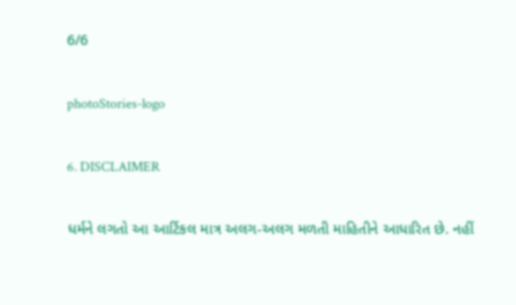6/6

photoStories-logo

6. DISCLAIMER

ધર્મને લગતો આ આર્ટિકલ માત્ર અલગ-અલગ મળતી માહિતીને આધારિત છે. નહીં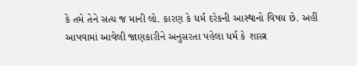કે તમે તેને સત્ય જ માની લો. કારણ કે ધર્મ દરેકની આસ્થાનો વિષય છે. અહીં આપવામાં આવેલી જાણકારીને અનુસરતા પહેલા ધર્મ કે શાસ્ત્ર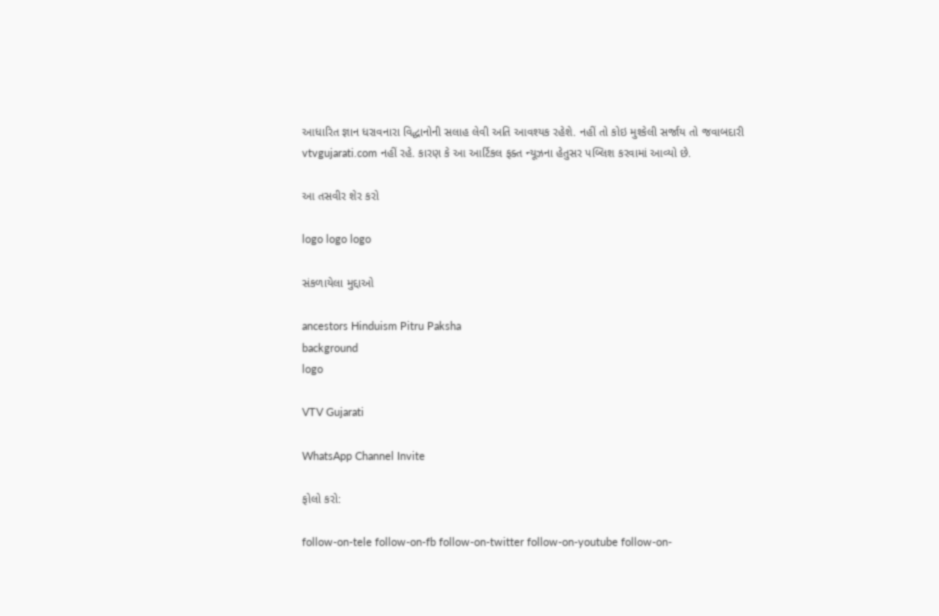આધારિત જ્ઞાન ધરાવનારા વિદ્ધાનોની સલાહ લેવી અતિ આવશ્યક રહેશે. નહીં તો કોઇ મુશ્કેલી સર્જાય તો જવાબદારી vtvgujarati.com નહીં રહે. કારણ કે આ આર્ટિકલ ફક્ત ન્યૂઝના હેતુસર પબ્લિશ કરવામાં આવ્યો છે.

આ તસવીર શેર કરો

logo logo logo

સંકળાયેલા મુદ્દાઓ

ancestors Hinduism Pitru Paksha
background
logo

VTV Gujarati

WhatsApp Channel Invite

ફોલો કરો:

follow-on-tele follow-on-fb follow-on-twitter follow-on-youtube follow-on-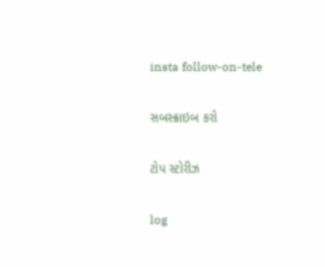insta follow-on-tele

સબસ્ક્રાઇબ કરો

ટોપ સ્ટોરીઝ

log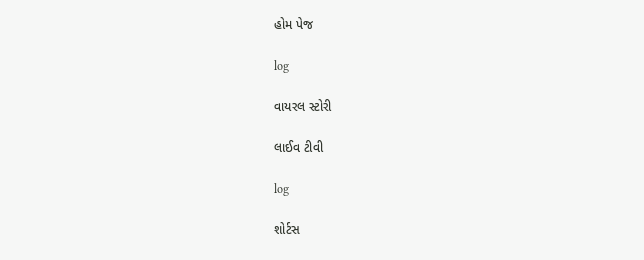હોમ પેજ

log

વાયરલ સ્ટોરી

લાઈવ ટીવી

log

શોર્ટસ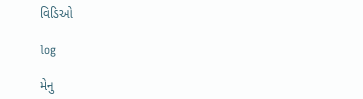વિડિઓ

log

મેનુ